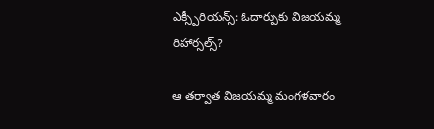ఎక్స్పీరియన్స్: ఓదార్పుకు విజయమ్మ రిహార్సల్స్?

ఆ తర్వాత విజయమ్మ మంగళవారం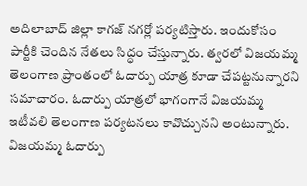అదిలాబాద్ జిల్లా కాగజ్ నగర్లో పర్యటిస్తారు. ఇందుకోసం పార్టీకి చెందిన నేతలు సిద్ధం చేస్తున్నారు. త్వరలో విజయమ్మ తెలంగాణ ప్రాంతంలో ఓదార్పు యాత్ర కూడా చేపట్టనున్నారని సమాచారం. ఓదార్పు యాత్రలో భాగంగానే విజయమ్మ ఇటీవలి తెలంగాణ పర్యటనలు కావొచ్చునని అంటున్నారు. విజయమ్మ ఓదార్పు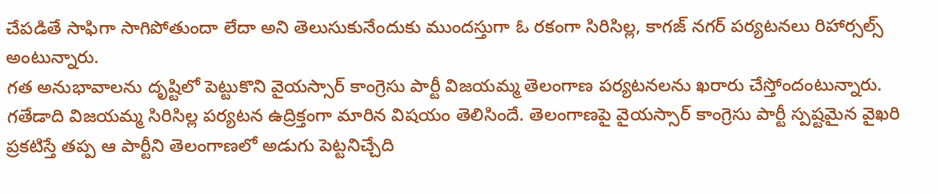చేపడితే సాఫిగా సాగిపోతుందా లేదా అని తెలుసుకునేందుకు ముందస్తుగా ఓ రకంగా సిరిసిల్ల, కాగజ్ నగర్ పర్యటనలు రిహార్సల్స్ అంటున్నారు.
గత అనుభావాలను దృష్టిలో పెట్టుకొని వైయస్సార్ కాంగ్రెసు పార్టీ విజయమ్మ తెలంగాణ పర్యటనలను ఖరారు చేస్తోందంటున్నారు. గతేడాది విజయమ్మ సిరిసిల్ల పర్యటన ఉద్రిక్తంగా మారిన విషయం తెలిసిందే. తెలంగాణపై వైయస్సార్ కాంగ్రెసు పార్టీ స్పష్టమైన వైఖరి ప్రకటిస్తే తప్ప ఆ పార్టీని తెలంగాణలో అడుగు పెట్టనిచ్చేది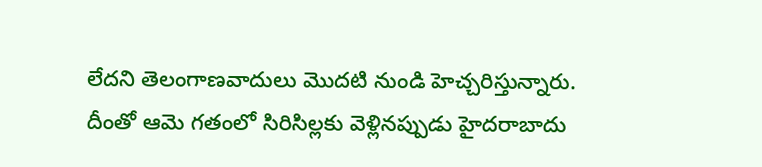లేదని తెలంగాణవాదులు మొదటి నుండి హెచ్చరిస్తున్నారు.
దీంతో ఆమె గతంలో సిరిసిల్లకు వెళ్లినప్పుడు హైదరాబాదు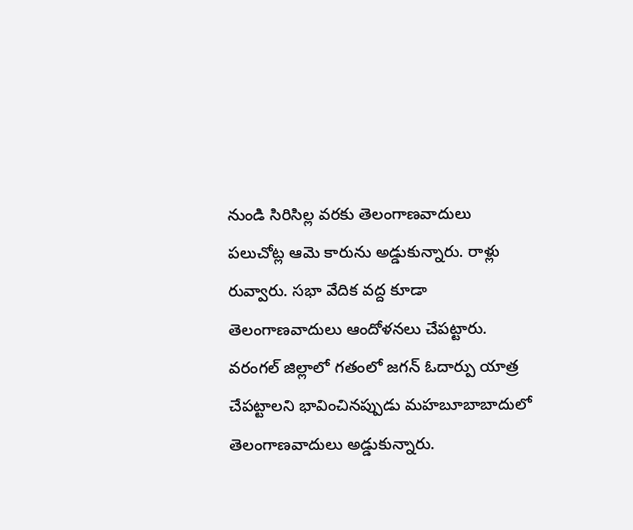నుండి సిరిసిల్ల వరకు తెలంగాణవాదులు పలుచోట్ల ఆమె కారును అడ్డుకున్నారు. రాళ్లు రువ్వారు. సభా వేదిక వద్ద కూడా తెలంగాణవాదులు ఆందోళనలు చేపట్టారు. వరంగల్ జిల్లాలో గతంలో జగన్ ఓదార్పు యాత్ర చేపట్టాలని భావించినప్పుడు మహబూబాబాదులో తెలంగాణవాదులు అడ్డుకున్నారు.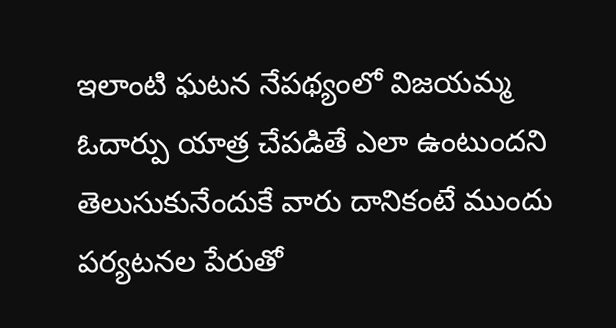ఇలాంటి ఘటన నేపథ్యంలో విజయమ్మ ఓదార్పు యాత్ర చేపడితే ఎలా ఉంటుందని తెలుసుకునేందుకే వారు దానికంటే ముందు పర్యటనల పేరుతో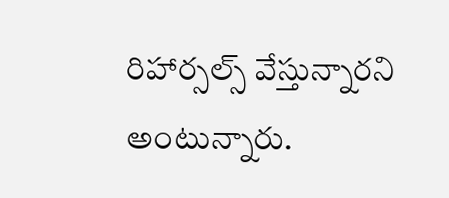రిహార్సల్స్ వేస్తున్నారని అంటున్నారు.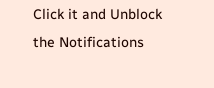Click it and Unblock the Notifications